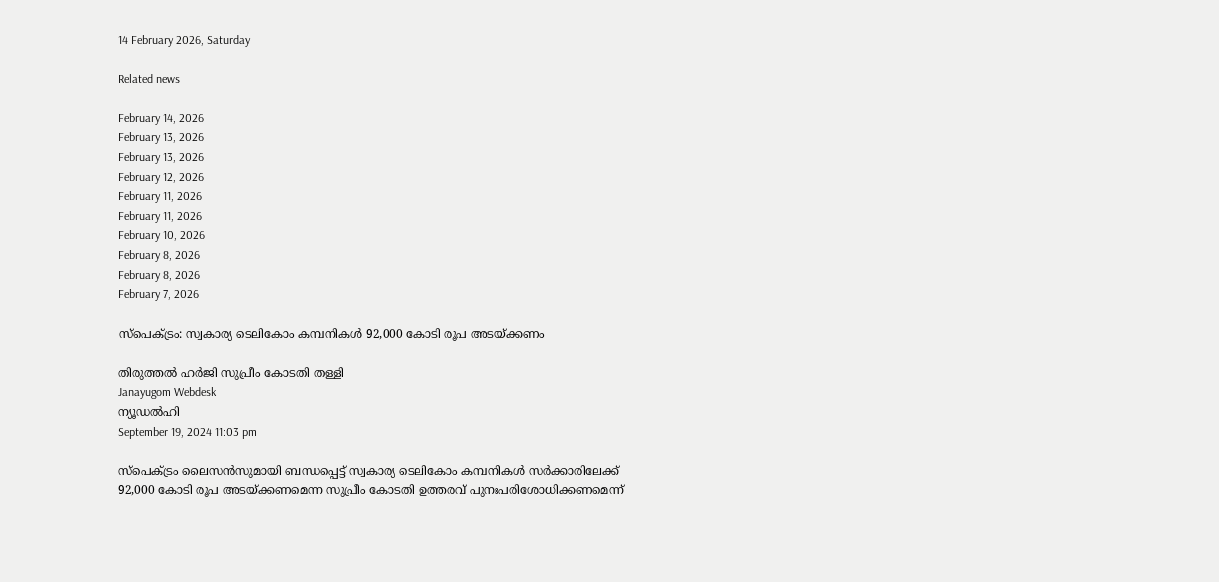14 February 2026, Saturday

Related news

February 14, 2026
February 13, 2026
February 13, 2026
February 12, 2026
February 11, 2026
February 11, 2026
February 10, 2026
February 8, 2026
February 8, 2026
February 7, 2026

സ്പെക്ട്രം: സ്വകാര്യ ടെലികോം കമ്പനികള്‍ 92,000 കോടി രൂപ അടയ്ക്കണം

തിരുത്തല്‍ ഹര്‍ജി സുപ്രീം കോടതി തള്ളി
Janayugom Webdesk
ന്യൂഡല്‍ഹി
September 19, 2024 11:03 pm

സ്പെക്ട്രം ലൈസന്‍സുമായി ബന്ധപ്പെട്ട് സ്വകാര്യ ടെലികോം കമ്പനികള്‍ സര്‍ക്കാരിലേക്ക് 92,000 കോടി രൂപ അടയ്ക്കണമെന്ന സുപ്രീം കോടതി ഉത്തരവ് പുനഃപരിശോധിക്കണമെന്ന്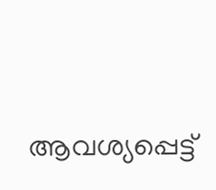ആവശ്യപ്പെട്ട്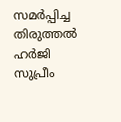സമര്‍പ്പിച്ച തിരുത്തല്‍ ഹര്‍ജി സുപ്രീം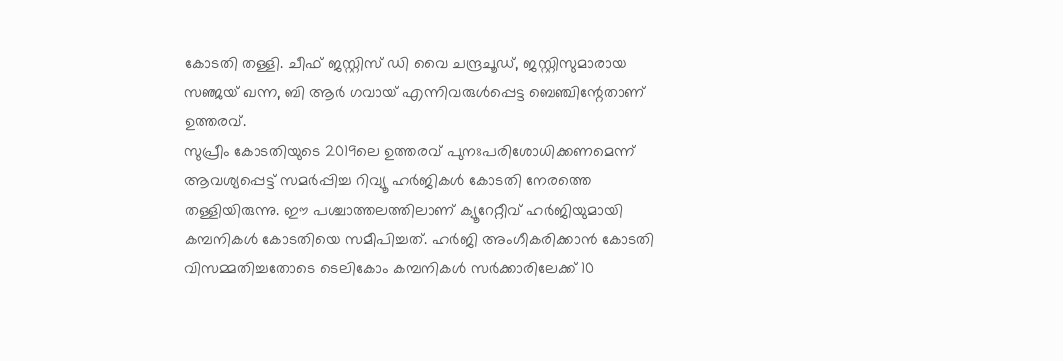കോടതി തള്ളി. ചീഫ് ജസ്റ്റിസ് ഡി വൈ ചന്ദ്രചൂഡ്, ജസ്റ്റിസുമാരായ സഞ്ജയ് ഖന്ന, ബി ആര്‍ ഗവായ് എന്നിവരുള്‍പ്പെട്ട ബെഞ്ചിന്റേതാണ് ഉത്തരവ്.
സുപ്രീം കോടതിയുടെ 2019ലെ ഉത്തരവ് പുനഃപരിശോധിക്കണമെന്ന് ആവശ്യപ്പെട്ട് സമര്‍പ്പിച്ച റിവ്യൂ ഹര്‍ജികള്‍ കോടതി നേരത്തെ തള്ളിയിരുന്നു. ഈ പശ്ചാത്തലത്തിലാണ് ക്യൂറേറ്റീവ് ഹര്‍ജിയുമായി കമ്പനികള്‍ കോടതിയെ സമീപിച്ചത്. ഹര്‍ജി അംഗീകരിക്കാന്‍ കോടതി വിസമ്മതിച്ചതോടെ ടെലികോം കമ്പനികള്‍ സര്‍ക്കാരിലേക്ക് 10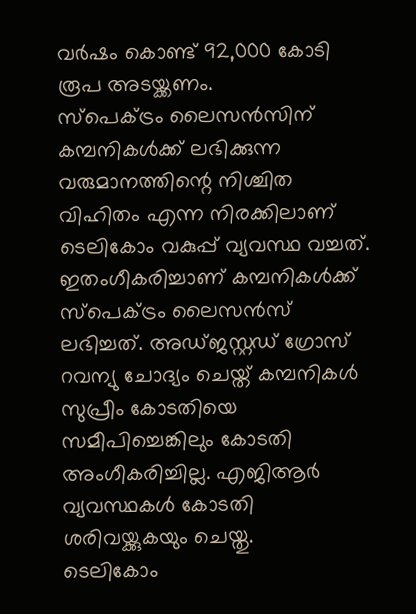വര്‍ഷം കൊണ്ട് 92,000 കോടി രൂപ അടയ്ക്കണം.
സ്പെക്ട്രം ലൈസന്‍സിന് കമ്പനികള്‍ക്ക് ലഭിക്കുന്ന വരുമാനത്തിന്റെ നിശ്ചിത വിഹിതം എന്ന നിരക്കിലാണ് ടെലികോം വകുപ്പ് വ്യവസ്ഥ വച്ചത്. ഇതംഗീകരിച്ചാണ് കമ്പനികള്‍ക്ക് സ്പെക്ട്രം ലൈസന്‍സ് ലഭിച്ചത്. അഡ്ജസ്റ്റഡ് ഗ്രോസ് റവന്യു ചോദ്യം ചെയ്ത് കമ്പനികള്‍ സുപ്രീം കോടതിയെ സമീപിച്ചെങ്കിലും കോടതി അംഗീകരിച്ചില്ല. എജിആര്‍ വ്യവസ്ഥകള്‍ കോടതി ശരിവയ്ക്കുകയും ചെയ്തു.
ടെലികോം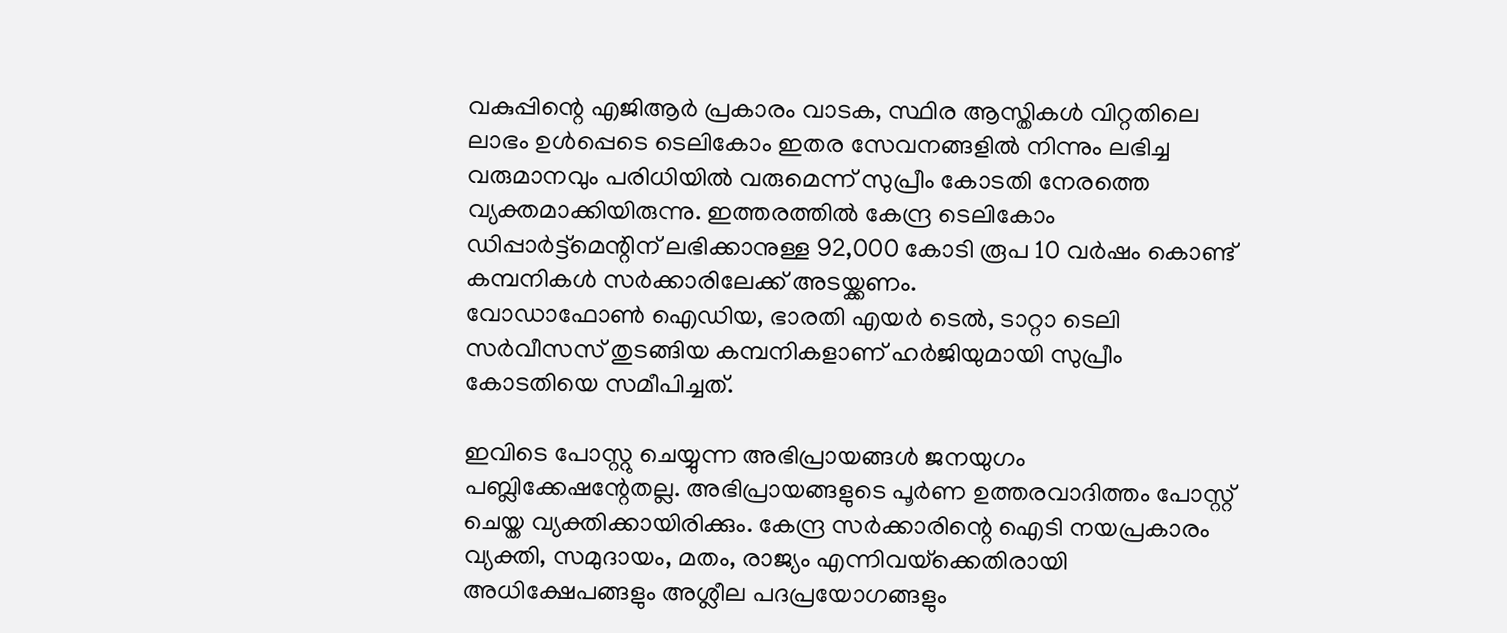വകുപ്പിന്റെ എജിആര്‍ പ്രകാരം വാടക, സ്ഥിര ആസ്തികള്‍ വിറ്റതിലെ ലാഭം ഉള്‍പ്പെടെ ടെലികോം ഇതര സേവനങ്ങളില്‍ നിന്നും ലഭിച്ച വരുമാനവും പരിധിയില്‍ വരുമെന്ന് സുപ്രീം കോടതി നേരത്തെ വ്യക്തമാക്കിയിരുന്നു. ഇത്തരത്തില്‍ കേന്ദ്ര ടെലികോം ഡിപ്പാര്‍ട്ട്‌മെന്റിന് ലഭിക്കാനുള്ള 92,000 കോടി രൂപ 10 വര്‍ഷം കൊണ്ട് കമ്പനികള്‍ സര്‍ക്കാരിലേക്ക് അടയ്ക്കണം.
വോഡാഫോണ്‍ ഐഡിയ, ഭാരതി എയര്‍ ടെല്‍, ടാറ്റാ ടെലി സര്‍വീസസ് തുടങ്ങിയ കമ്പനികളാണ് ഹര്‍ജിയുമായി സുപ്രീം കോടതിയെ സമീപിച്ചത്.

ഇവിടെ പോസ്റ്റു ചെയ്യുന്ന അഭിപ്രായങ്ങള്‍ ജനയുഗം പബ്ലിക്കേഷന്റേതല്ല. അഭിപ്രായങ്ങളുടെ പൂര്‍ണ ഉത്തരവാദിത്തം പോസ്റ്റ് ചെയ്ത വ്യക്തിക്കായിരിക്കും. കേന്ദ്ര സര്‍ക്കാരിന്റെ ഐടി നയപ്രകാരം വ്യക്തി, സമുദായം, മതം, രാജ്യം എന്നിവയ്‌ക്കെതിരായി അധിക്ഷേപങ്ങളും അശ്ലീല പദപ്രയോഗങ്ങളും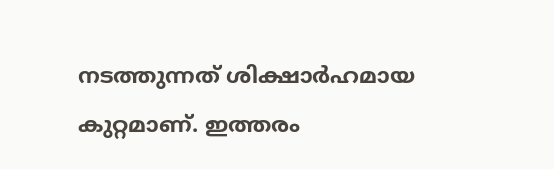നടത്തുന്നത് ശിക്ഷാര്‍ഹമായ കുറ്റമാണ്. ഇത്തരം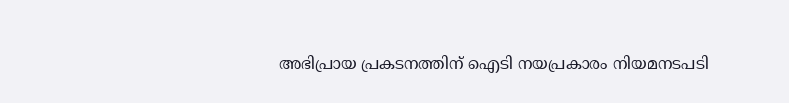അഭിപ്രായ പ്രകടനത്തിന് ഐടി നയപ്രകാരം നിയമനടപടി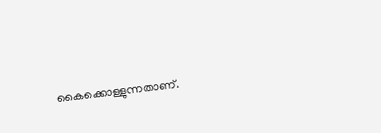കൈക്കൊള്ളുന്നതാണ്.